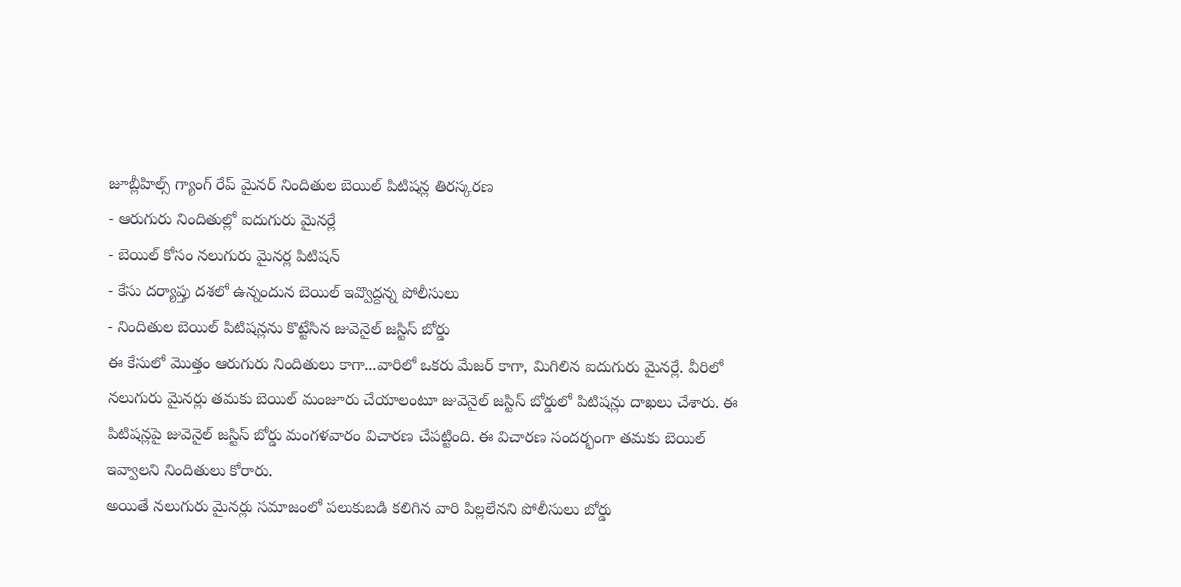జూబ్లీహిల్స్ గ్యాంగ్ రేప్ మైనర్ నిందితుల బెయిల్ పిటిషన్ల తిరస్కరణ
- ఆరుగురు నిందితుల్లో ఐదుగురు మైనర్లే
- బెయిల్ కోసం నలుగురు మైనర్ల పిటిషన్
- కేసు దర్యాప్తు దశలో ఉన్నందున బెయిల్ ఇవ్వొద్దన్న పోలీసులు
- నిందితుల బెయిల్ పిటిషన్లను కొట్టేసిన జువెనైల్ జస్టిస్ బోర్డు
ఈ కేసులో మొత్తం ఆరుగురు నిందితులు కాగా...వారిలో ఒకరు మేజర్ కాగా, మిగిలిన ఐదుగురు మైనర్లే. వీరిలో నలుగురు మైనర్లు తమకు బెయిల్ మంజూరు చేయాలంటూ జువెనైల్ జస్టిస్ బోర్డులో పిటిషన్లు దాఖలు చేశారు. ఈ పిటిషన్లపై జువెనైల్ జస్టిస్ బోర్డు మంగళవారం విచారణ చేపట్టింది. ఈ విచారణ సందర్భంగా తమకు బెయిల్ ఇవ్వాలని నిందితులు కోరారు.
అయితే నలుగురు మైనర్లు సమాజంలో పలుకుబడి కలిగిన వారి పిల్లలేనని పోలీసులు బోర్డు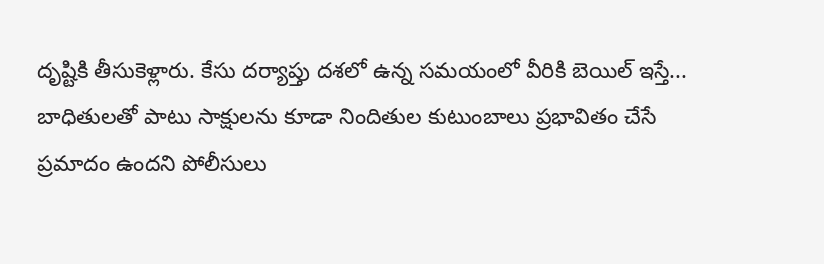దృష్టికి తీసుకెళ్లారు. కేసు దర్యాప్తు దశలో ఉన్న సమయంలో వీరికి బెయిల్ ఇస్తే... బాధితులతో పాటు సాక్షులను కూడా నిందితుల కుటుంబాలు ప్రభావితం చేసే ప్రమాదం ఉందని పోలీసులు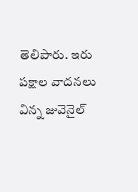తెలిపారు. ఇరు పక్షాల వాదనలు విన్న జువెనైల్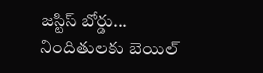జస్టిస్ బోర్డు... నిందితులకు బెయిల్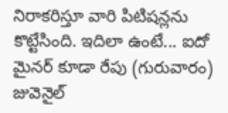నిరాకరిస్తూ వారి పిటిషన్లను కొట్టేసింది. ఇదిలా ఉంటే... ఐదో మైనర్ కూడా రేపు (గురువారం) జువెనైల్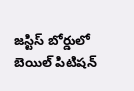జస్టిస్ బోర్డులో బెయిల్ పిటిషన్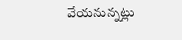వేయనున్నట్లు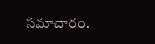సమాచారం.